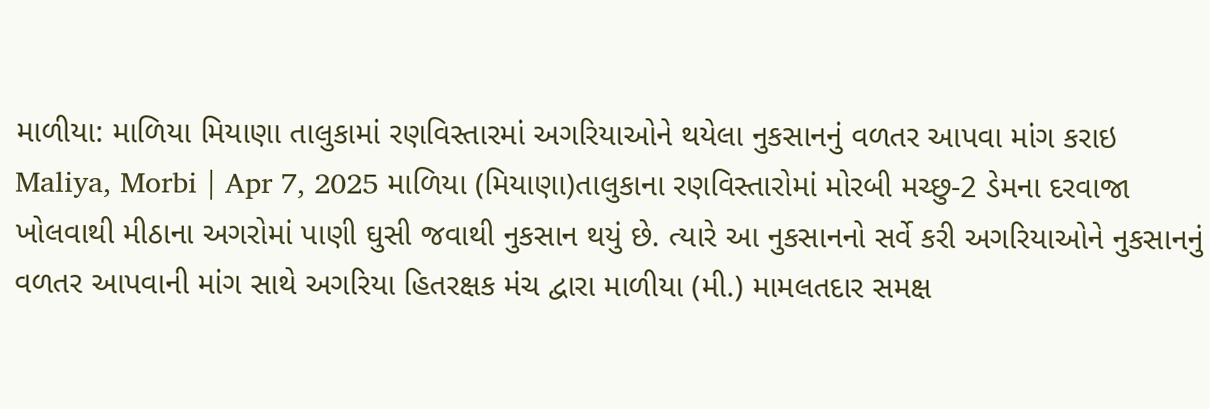માળીયા: માળિયા મિયાણા તાલુકામાં રણવિસ્તારમાં અગરિયાઓને થયેલા નુકસાનનું વળતર આપવા માંગ કરાઇ
Maliya, Morbi | Apr 7, 2025 માળિયા (મિયાણા)તાલુકાના રણવિસ્તારોમાં મોરબી મચ્છુ-2 ડેમના દરવાજા ખોલવાથી મીઠાના અગરોમાં પાણી ઘુસી જવાથી નુકસાન થયું છે. ત્યારે આ નુકસાનનો સર્વે કરી અગરિયાઓને નુકસાનનું વળતર આપવાની માંગ સાથે અગરિયા હિતરક્ષક મંચ દ્વારા માળીયા (મી.) મામલતદાર સમક્ષ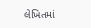લેખિતમાં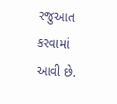રજુઆત કરવામાં આવી છે.